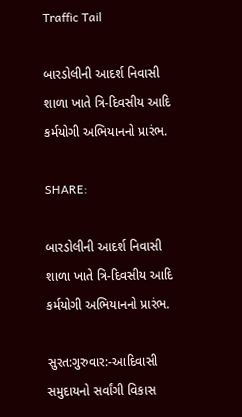Traffic Tail

બારડોલીની આદર્શ નિવાસી શાળા ખાતે ત્રિ-દિવસીય આદિ કર્મયોગી અભિયાનનો પ્રારંભ.

SHARE:

બારડોલીની આદર્શ નિવાસી શાળા ખાતે ત્રિ-દિવસીય આદિ કર્મયોગી અભિયાનનો પ્રારંભ.

સુરત:ગુરુવાર:-આદિવાસી સમુદાયનો સર્વાંગી વિકાસ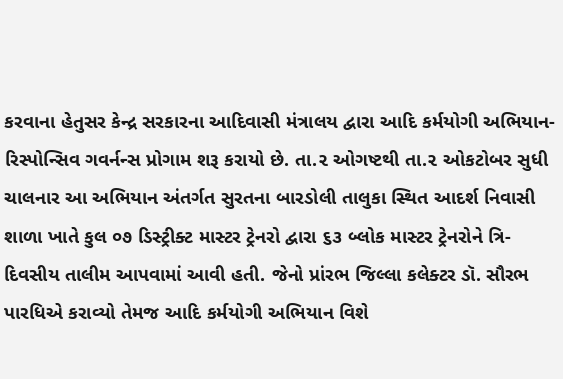કરવાના હેતુસર કેન્દ્ર સરકારના આદિવાસી મંત્રાલય દ્વારા આદિ કર્મયોગી અભિયાન-રિસ્પોન્સિવ ગવર્નન્સ પ્રોગામ શરૂ કરાયો છે. તા.૨ ઓગષ્ટથી તા.૨ ઓકટોબર સુધી ચાલનાર આ અભિયાન અંતર્ગત સુરતના બારડોલી તાલુકા સ્થિત આદર્શ નિવાસી શાળા ખાતે કુલ ૦૭ ડિસ્ટ્રીક્ટ માસ્ટર ટ્રેનરો દ્વારા ૬૩ બ્લોક માસ્ટર ટ્રેનરોને ત્રિ-દિવસીય તાલીમ આપવામાં આવી હતી. જેનો પ્રાંરભ જિલ્લા કલેક્ટર ડૉ. સૌરભ પારધિએ કરાવ્યો તેમજ આદિ કર્મયોગી અભિયાન વિશે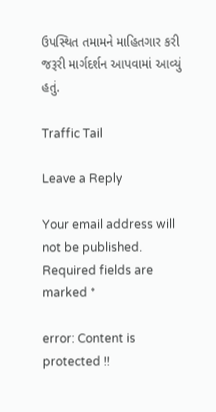ઉપસ્થિત તમામને માહિતગાર કરી જરૂરી માર્ગદર્શન આપવામાં આવ્યું હતું.

Traffic Tail

Leave a Reply

Your email address will not be published. Required fields are marked *

error: Content is protected !!